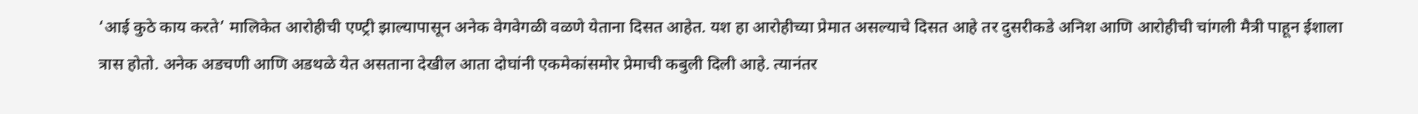‘आई कुठे काय करते’ मालिकेत आरोहीची एण्ट्री झाल्यापासून अनेक वेगवेगळी वळणे येताना दिसत आहेत. यश हा आरोहीच्या प्रेमात असल्याचे दिसत आहे तर दुसरीकडे अनिश आणि आरोहीची चांगली मैत्री पाहून ईशाला त्रास होतो. अनेक अडचणी आणि अडथळे येत असताना देखील आता दोघांनी एकमेकांसमोर प्रेमाची कबुली दिली आहे. त्यानंतर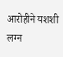आरोहीने यशशी लग्न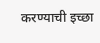करण्याची इच्छा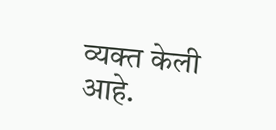व्यक्त केली आहे.